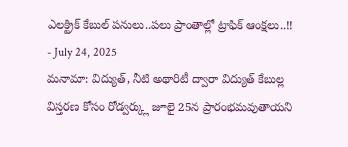ఎలక్ట్రిక్ కేబుల్ పనులు..పలు ప్రాంతాల్లో ట్రాఫిక్ ఆంక్షలు..!!
- July 24, 2025
మనామా: విద్యుత్, నీటి అథారిటీ ద్వారా విద్యుత్ కేబుల్ల విస్తరణ కోసం రోడ్వర్క్లు జూలై 25న ప్రారంభమవుతాయని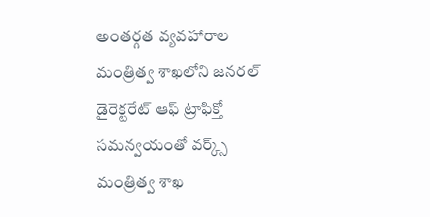అంతర్గత వ్యవహారాల మంత్రిత్వ శాఖలోని జనరల్ డైరెక్టరేట్ ఆఫ్ ట్రాఫిక్తో సమన్వయంతో వర్క్స్ మంత్రిత్వ శాఖ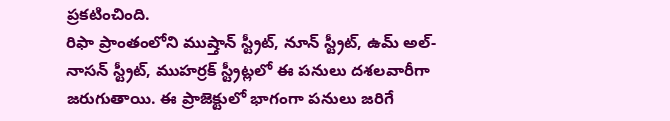ప్రకటించింది.
రిఫా ప్రాంతంలోని ముష్తాన్ స్ట్రీట్, నూన్ స్ట్రీట్, ఉమ్ అల్-నాసన్ స్ట్రీట్, ముహర్రక్ స్ట్రీట్లలో ఈ పనులు దశలవారీగా జరుగుతాయి. ఈ ప్రాజెక్టులో భాగంగా పనులు జరిగే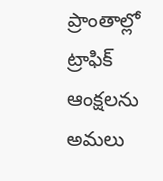ప్రాంతాల్లో ట్రాఫిక్ ఆంక్షలను అమలు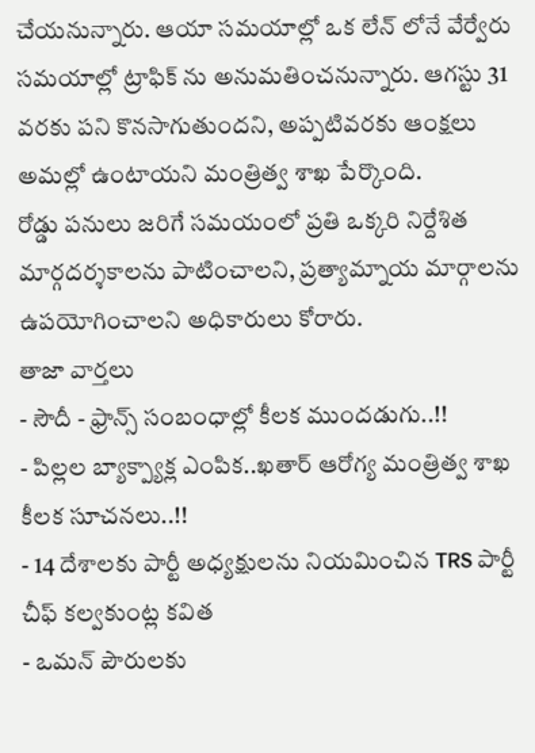చేయనున్నారు. ఆయా సమయాల్లో ఒక లేన్ లోనే వేర్వేరు సమయాల్లో ట్రాఫిక్ ను అనుమతించనున్నారు. ఆగస్టు 31 వరకు పని కొనసాగుతుందని, అప్పటివరకు ఆంక్షలు అమల్లో ఉంటాయని మంత్రిత్వ శాఖ పేర్కొంది.
రోడ్డు పనులు జరిగే సమయంలో ప్రతి ఒక్కరి నిర్దేశిత మార్గదర్శకాలను పాటించాలని, ప్రత్యామ్నాయ మార్గాలను ఉపయోగించాలని అధికారులు కోరారు.
తాజా వార్తలు
- సౌదీ - ఫ్రాన్స్ సంబంధాల్లో కీలక ముందడుగు..!!
- పిల్లల బ్యాక్ప్యాక్ల ఎంపిక..ఖతార్ ఆరోగ్య మంత్రిత్వ శాఖ కీలక సూచనలు..!!
- 14 దేశాలకు పార్టీ అధ్యక్షులను నియమించిన TRS పార్టీ చీఫ్ కల్వకుంట్ల కవిత
- ఒమన్ పౌరులకు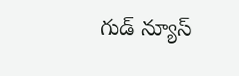గుడ్ న్యూస్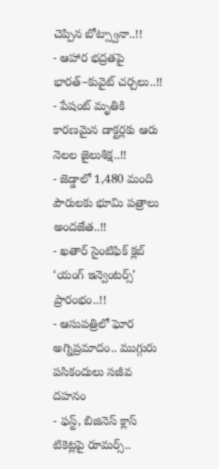చెప్పిన బోట్స్వానా..!!
- ఆహార భద్రతపై భారత్–కువైట్ చర్చలు..!!
- పేషంట్ మృతికి కారణమైన డాక్టర్లకు ఆరు నెలల జైలుశిక్ష..!!
- జెడ్డాలో 1,480 మంది పౌరులకు భూమి పత్రాలు అందజేత..!!
- ఖతార్ సైంటిఫిక్ క్లబ్ ‘యంగ్ ఇన్వెంటర్స్’ ప్రారంభం..!!
- ఆసుపత్రిలో ఘోర అగ్నిప్రమాదం.. ముగ్గురు పసికందులు సజీవ దహనం
- ఫస్ట్, బిజినెస్ క్లాస్ టికెట్లపై రూమర్స్..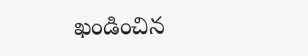ఖండించిన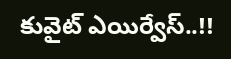కువైట్ ఎయిర్వేస్..!!